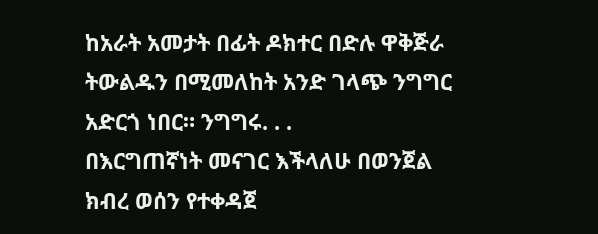ከአራት አመታት በፊት ዶክተር በድሉ ዋቅጅራ ትውልዱን በሚመለከት አንድ ገላጭ ንግግር አድርጎ ነበር። ንግግሩ. . .
በእርግጠኛነት መናገር እችላለሁ በወንጀል ክብረ ወሰን የተቀዳጀ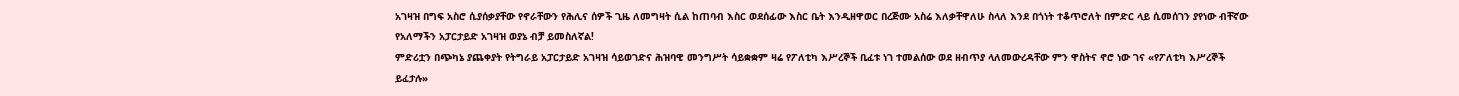አገዛዝ በግፍ አስሮ ሲያሰቃያቸው የኖራቸውን የሕሊና ሰዎች ጊዜ ለመግዛት ሲል ከጠባብ እስር ወደሰፊው እስር ቤት እንዲዘዋወር በረጅሙ አስሬ እለቃቸዋለሁ ስላለ እንደ በጎነት ተቆጥሮለት በምድር ላይ ሲመሰገን ያየነው ብቸኛው የአለማችን አፓርታይድ አገዛዝ ወያኔ ብቻ ይመስለኛል!
ምድሪቷን በጭካኔ ያጨቀያት የትግራይ አፓርታይድ አገዛዝ ሳይወገድና ሕዝባዊ መንግሥት ሳይቋቋም ዛሬ የፖለቲካ እሥረኞች ቢፈቱ ነገ ተመልሰው ወደ ዘብጥያ ላለመውረዳቸው ምን ዋስትና ኖሮ ነው ገና «የፖለቲካ እሥረኞች ይፈታሉ»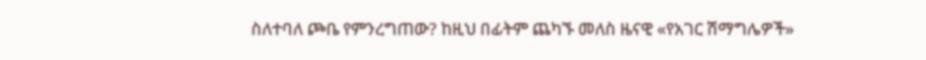ስለተባለ ጮቤ የምንረግጠው? ከዚህ በፊትም ጨካኙ መለስ ዜናዊ «የአገር ሽማግሌዎች»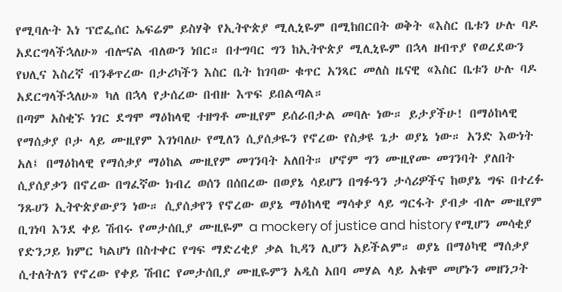የሚባሉት እነ ፕሮፌሰር ኤፍሬም ይስሃቅ የኢትዮጵያ ሚሊኒዬም በሚከበርበት ወቅት «እስር ቤቱን ሁሉ ባዶ አደርግላችኋለሁ» ብሎናል ብለውን ነበር። በተግባር ግን ከኢትዮጵያ ሚሊኒዬም በኋላ ዘብጥያ የወረደውን የህሊና እስረኛ ብንቆጥረው በታሪካችን እስር ቤት ከገባው ቁጥር አንጻር መለስ ዜናዊ «እስር ቤቱን ሁሉ ባዶ አደርግላችኋለሁ» ካለ በኋላ የታሰረው በብዙ እጥፍ ይበልጣል።
በጣም አስቂኙ ነገር ደግሞ ማዕከላዊ ተዘግቶ ሙዚየም ይሰራበታል መባሉ ነው። ይታያችሁ! በማዕከላዊ የማሰቃያ ቦታ ላይ ሙዚየም እገነባለሁ የሚለን ሲያሰቃዬን የኖረው የስቃዩ ጌታ ወያኔ ነው። አንድ እውነት አለ፤ በማዕከላዊ የማሰቃያ ማዕከል ሙዚየም መገንባት አለበት። ሆኖም ግን ሙዚየሙ መገንባት ያለበት ሲያሰያቃን በኖረው በግፈኛው ክብረ ወሰን በሰበረው በወያኔ ሳይሆን በግፉዓን ታሳሪዎችና ከወያኔ ግፍ በተረፉ ንጹሀን ኢትዮጵያውያን ነው። ሲያሰቃየን የኖረው ወያኔ ማዕከላዊ ማሳቀያ ላይ ግርፋት ያብቃ ብሎ ሙዚየም ቢገነባ እንደ ቀይ ሽብሩ የመታሰቢያ ሙዚዬም a mockery of justice and history የሚሆን መሳቂያ የድንጋይ ክምር ካልሆነ በስተቀር የግፍ ማድረቂያ ቃል ኪዳን ሊሆን አይችልም። ወያኔ በማዕካዊ ማሰቃያ ሲተለትለን የኖረው የቀይ ሽብር የመታሰቢያ ሙዚዬምን አዲስ አበባ መሃል ላይ አቁሞ መሆኑን መዘንጋት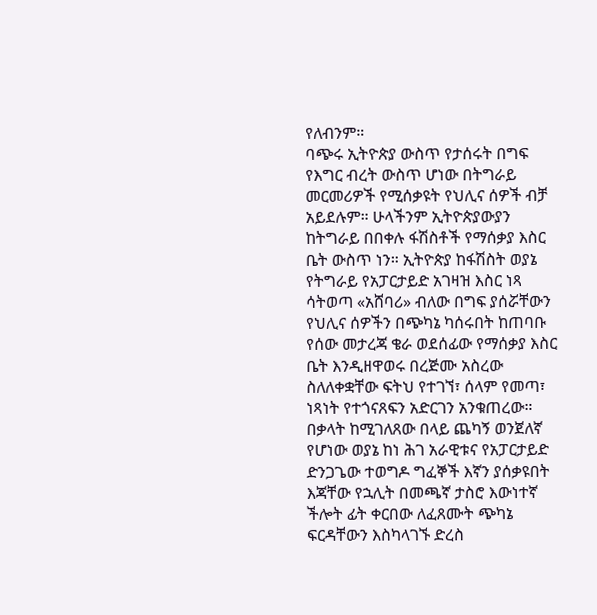የለብንም።
ባጭሩ ኢትዮጵያ ውስጥ የታሰሩት በግፍ የእግር ብረት ውስጥ ሆነው በትግራይ መርመሪዎች የሚሰቃዩት የህሊና ሰዎች ብቻ አይደሉም። ሁላችንም ኢትዮጵያውያን ከትግራይ በበቀሉ ፋሽስቶች የማሰቃያ እስር ቤት ውስጥ ነን። ኢትዮጵያ ከፋሽስት ወያኔ የትግራይ የአፓርታይድ አገዛዝ እስር ነጻ ሳትወጣ «አሸባሪ» ብለው በግፍ ያሰሯቸውን የህሊና ሰዎችን በጭካኔ ካሰሩበት ከጠባቡ የሰው መታረጃ ቄራ ወደሰፊው የማሰቃያ እስር ቤት እንዲዘዋወሩ በረጅሙ አስረው ስለለቀቋቸው ፍትህ የተገኘ፣ ሰላም የመጣ፣ ነጻነት የተጎናጸፍን አድርገን አንቁጠረው። በቃላት ከሚገለጸው በላይ ጨካኝ ወንጀለኛ የሆነው ወያኔ ከነ ሕገ አራዊቱና የአፓርታይድ ድንጋጌው ተወግዶ ግፈኞች እኛን ያሰቃዩበት እጃቸው የኋሊት በመጫኛ ታስሮ እውነተኛ ችሎት ፊት ቀርበው ለፈጸሙት ጭካኔ ፍርዳቸውን እስካላገኙ ድረስ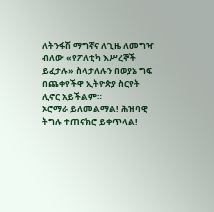ለትንፋሽ ማግኛና ለጊዜ ለመግዣ ብለው «የፖለቲካ እሥረኞች ይፈታሉ» ስላታለሉን በወያኔ ግፍ በጨቀየችዋ ኢትዮጵያ ስርየት ሊኖር አይችልም።
ኦሮማራ ይለመልማል! ሕዝባዊ ትግሉ ተጠናክሮ ይቀጥላል!